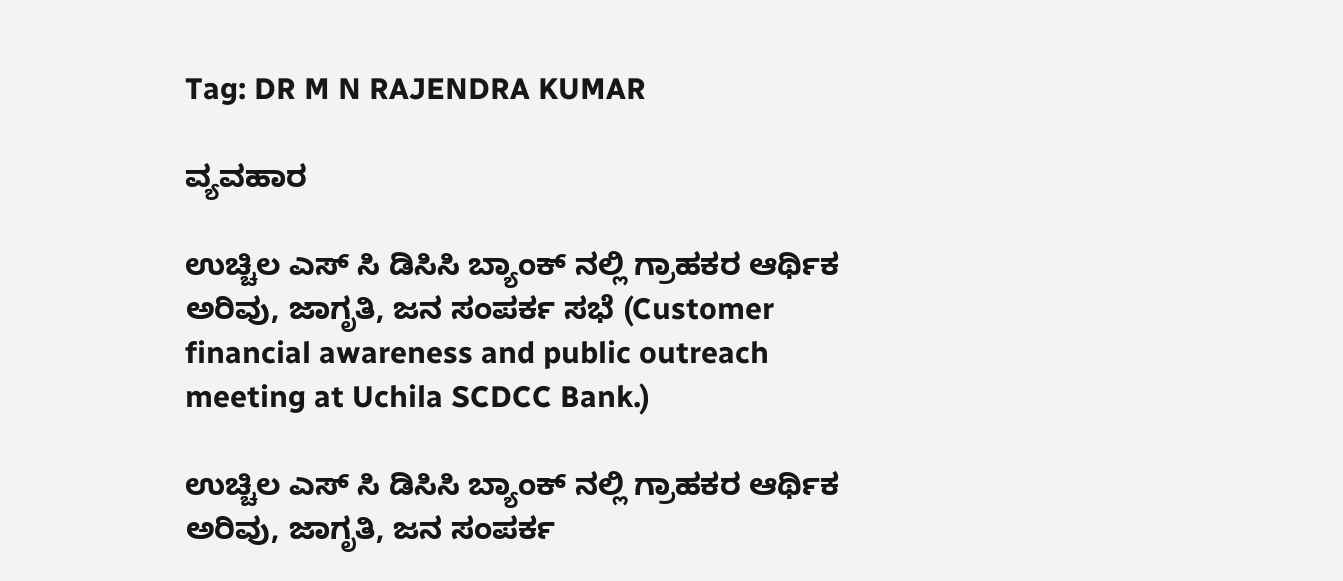Tag: DR M N RAJENDRA KUMAR

ವ್ಯವಹಾರ

ಉಚ್ಚಿಲ ಎಸ್‌ ಸಿ ಡಿಸಿಸಿ ಬ್ಯಾಂಕ್ ನಲ್ಲಿ ಗ್ರಾಹಕರ ಆರ್ಥಿಕ ಅರಿವು, ಜಾಗೃತಿ, ಜನ ಸಂಪರ್ಕ ಸಭೆ (Customer financial awareness and public outreach meeting at Uchila SCDCC Bank.)

ಉಚ್ಚಿಲ ಎಸ್‌ ಸಿ ಡಿಸಿಸಿ ಬ್ಯಾಂಕ್ ನಲ್ಲಿ ಗ್ರಾಹಕರ ಆರ್ಥಿಕ ಅರಿವು, ಜಾಗೃತಿ, ಜನ ಸಂಪರ್ಕ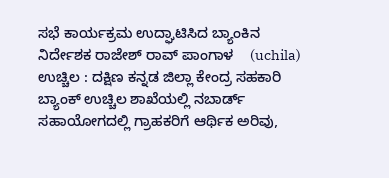ಸಭೆ ಕಾರ್ಯಕ್ರಮ ಉದ್ಘಾಟಿಸಿದ ಬ್ಯಾಂಕಿನ ನಿರ್ದೇಶಕ ರಾಜೇಶ್ ರಾವ್ ಪಾಂಗಾಳ    (uchila) ಉಚ್ಚಿಲ : ದಕ್ಷಿಣ ಕನ್ನಡ ಜಿಲ್ಲಾ ಕೇಂದ್ರ ಸಹಕಾರಿ ಬ್ಯಾಂಕ್ ಉಚ್ಚಿಲ ಶಾಖೆಯಲ್ಲಿ ನಬಾರ್ಡ್ ಸಹಾಯೋಗದಲ್ಲಿ ಗ್ರಾಹಕರಿಗೆ ಆರ್ಥಿಕ ಅರಿವು,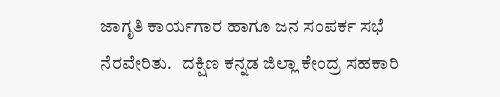ಜಾಗೃತಿ ಕಾರ್ಯಗಾರ ಹಾಗೂ ಜನ ಸಂಪರ್ಕ ಸಭೆ ನೆರವೇರಿತು.   ದಕ್ಷಿಣ ಕನ್ನಡ ಜಿಲ್ಲಾ ಕೇಂದ್ರ ಸಹಕಾರಿ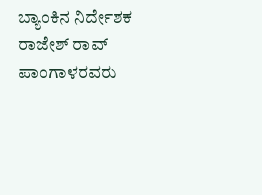ಬ್ಯಾಂಕಿನ ನಿರ್ದೇಶಕ ರಾಜೇಶ್ ರಾವ್ ಪಾಂಗಾಳರವರು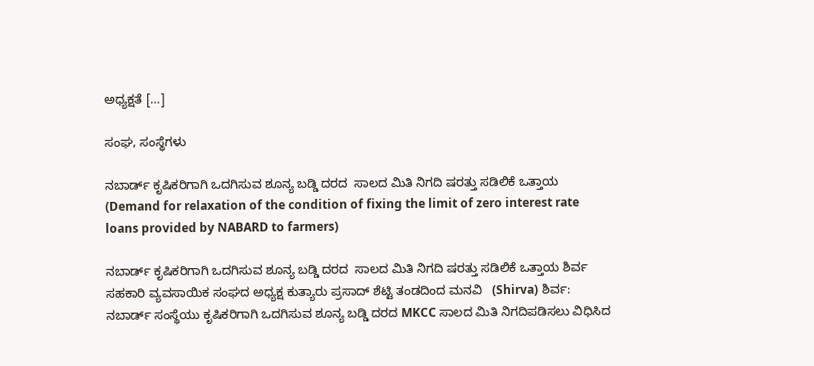ಅಧ್ಯಕ್ಷತೆ […]

ಸಂಘ, ಸಂಸ್ಥೆಗಳು

ನಬಾರ್ಡ್ ಕೃಷಿಕರಿಗಾಗಿ ಒದಗಿಸುವ ಶೂನ್ಯ ಬಡ್ಡಿ ದರದ  ಸಾಲದ ಮಿತಿ ನಿಗದಿ ಷರತ್ತು ಸಡಿಲಿಕೆ ಒತ್ತಾಯ (Demand for relaxation of the condition of fixing the limit of zero interest rate loans provided by NABARD to farmers)

ನಬಾರ್ಡ್ ಕೃಷಿಕರಿಗಾಗಿ ಒದಗಿಸುವ ಶೂನ್ಯ ಬಡ್ಡಿ ದರದ  ಸಾಲದ ಮಿತಿ ನಿಗದಿ ಷರತ್ತು ಸಡಿಲಿಕೆ ಒತ್ತಾಯ ಶಿರ್ವ ಸಹಕಾರಿ ವ್ಯವಸಾಯಿಕ ಸಂಘದ ಅಧ್ಯಕ್ಷ ಕುತ್ಯಾರು ಪ್ರಸಾದ್ ಶೆಟ್ಟಿ ತಂಡದಿಂದ ಮನವಿ   (Shirva) ಶಿರ್ವ: ನಬಾರ್ಡ್ ಸಂಸ್ಥೆಯು ಕೃಷಿಕರಿಗಾಗಿ ಒದಗಿಸುವ ಶೂನ್ಯ ಬಡ್ಡಿ ದರದ MKCC ಸಾಲದ ಮಿತಿ ನಿಗದಿಪಡಿಸಲು ವಿಧಿಸಿದ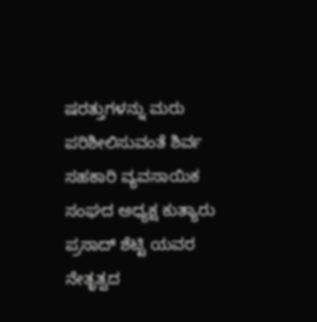ಷರತ್ತುಗಳನ್ನು ಮರು ಪರಿಶೀಲಿಸುವಂತೆ ಶಿರ್ವ ಸಹಕಾರಿ ವ್ಯವಸಾಯಿಕ ಸಂಘದ ಅಧ್ಯಕ್ಷ ಕುತ್ಯಾರು ಪ್ರಸಾದ್ ಶೆಟ್ಟಿ ಯವರ ನೇತೃತ್ವದ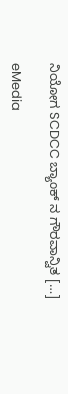ನಿಯೋಗ SCDCC ಬ್ಯಾಂಕ್ ನ ಗೌರವಾನ್ವಿತ […]

eMedia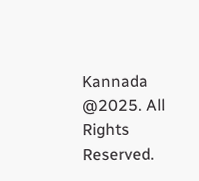Kannada  @2025. All Rights Reserved.